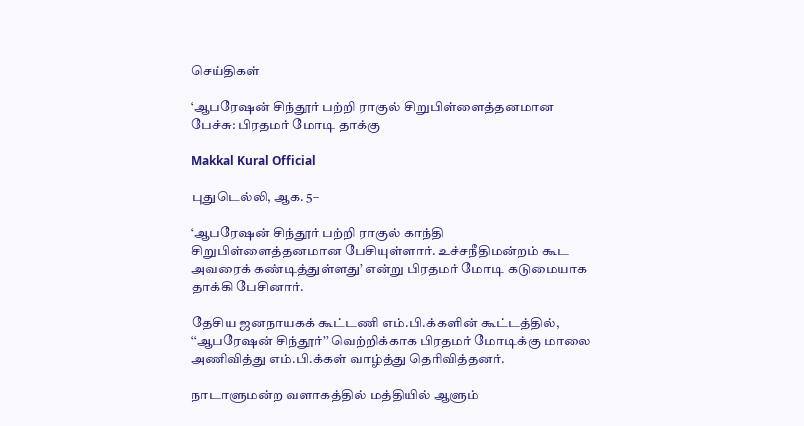செய்திகள்

‘ஆபரேஷன் சிந்தூர் பற்றி ராகுல் சிறுபிள்ளைத்தனமான பேச்சு: பிரதமர் மோடி தாக்கு

Makkal Kural Official

புதுடெல்லி, ஆக. 5–

‘ஆபரேஷன் சிந்தூர் பற்றி ராகுல் காந்தி சிறுபிள்ளைத்தனமான பேசியுள்ளார். உச்சநீதிமன்றம் கூட அவரைக் கண்டித்துள்ளது’ என்று பிரதமர் மோடி கடுமையாக தாக்கி பேசினார்.

தேசிய ஜனநாயகக் கூட்டணி எம்.பி.க்களின் கூட்டத்தில், ‘‘ஆபரேஷன் சிந்தூர்’’ வெற்றிக்காக பிரதமர் மோடிக்கு மாலை அணிவித்து எம்.பி.க்கள் வாழ்த்து தெரிவித்தனர்.

நாடாளுமன்ற வளாகத்தில் மத்தியில் ஆளும்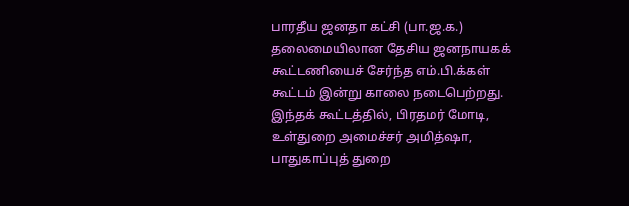பாரதீய ஜனதா கட்சி (பா.ஜ.க.) தலைமையிலான தேசிய ஜனநாயகக் கூட்டணியைச் சேர்ந்த எம்.பி.க்கள் கூட்டம் இன்று காலை நடைபெற்றது. இந்தக் கூட்டத்தில், பிரதமர் மோடி, உள்துறை அமைச்சர் அமித்ஷா, பாதுகாப்புத் துறை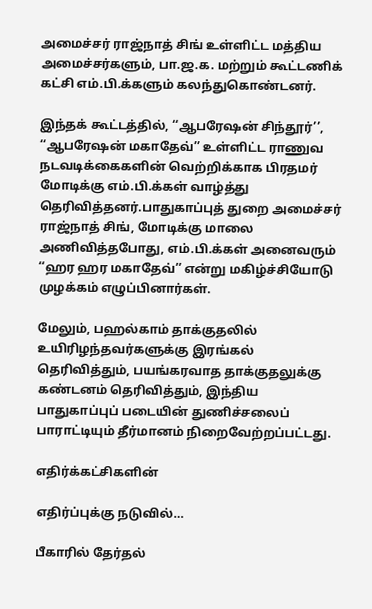அமைச்சர் ராஜ்நாத் சிங் உள்ளிட்ட மத்திய அமைச்சர்களும், பா.ஜ.க. மற்றும் கூட்டணிக் கட்சி எம்.பி.க்களும் கலந்துகொண்டனர்.

இந்தக் கூட்டத்தில், ‘‘ஆபரேஷன் சிந்தூர்’’, ‘‘ஆபரேஷன் மகாதேவ்’’ உள்ளிட்ட ராணுவ நடவடிக்கைகளின் வெற்றிக்காக பிரதமர் மோடிக்கு எம்.பி.க்கள் வாழ்த்து தெரிவித்தனர்.பாதுகாப்புத் துறை அமைச்சர் ராஜ்நாத் சிங், மோடிக்கு மாலை அணிவித்தபோது, எம்.பி.க்கள் அனைவரும் ‘‘ஹர ஹர மகாதேவ்’’ என்று மகிழ்ச்சியோடு முழக்கம் எழுப்பினார்கள்.

மேலும், பஹல்காம் தாக்குதலில் உயிரிழந்தவர்களுக்கு இரங்கல் தெரிவித்தும், பயங்கரவாத தாக்குதலுக்கு கண்டனம் தெரிவித்தும், இந்திய பாதுகாப்புப் படையின் துணிச்சலைப் பாராட்டியும் தீர்மானம் நிறைவேற்றப்பட்டது.

எதிர்க்கட்சிகளின்

எதிர்ப்புக்கு நடுவில்…

பீகாரில் தேர்தல்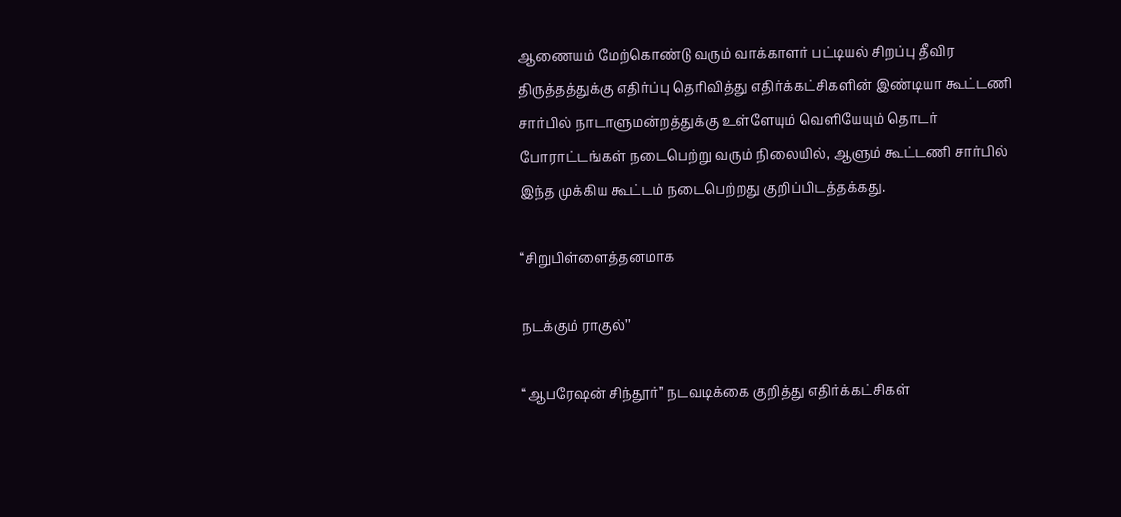ஆணையம் மேற்கொண்டு வரும் வாக்காளர் பட்டியல் சிறப்பு தீவிர திருத்தத்துக்கு எதிர்ப்பு தெரிவித்து எதிர்க்கட்சிகளின் இண்டியா கூட்டணி சார்பில் நாடாளுமன்றத்துக்கு உள்ளேயும் வெளியேயும் தொடர் போராட்டங்கள் நடைபெற்று வரும் நிலையில், ஆளும் கூட்டணி சார்பில் இந்த முக்கிய கூட்டம் நடைபெற்றது குறிப்பிடத்தக்கது.

‘‘சிறுபிள்ளைத்தனமாக

நடக்கும் ராகுல்’’

‘‘ஆபரேஷன் சிந்தூர்’’ நடவடிக்கை குறித்து எதிர்க்கட்சிகள்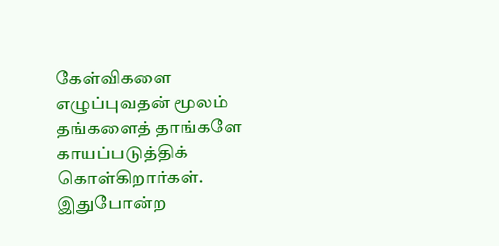கேள்விகளை எழுப்புவதன் மூலம் தங்களைத் தாங்களே காயப்படுத்திக் கொள்கிறார்கள். இதுபோன்ற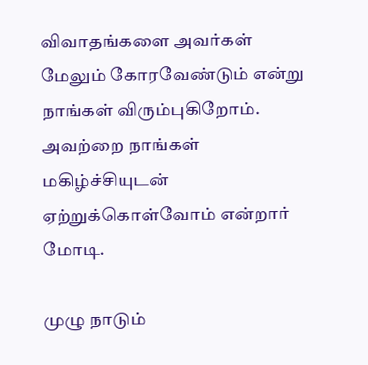விவாதங்களை அவர்கள் மேலும் கோரவேண்டும் என்று நாங்கள் விரும்புகிறோம். அவற்றை நாங்கள் மகிழ்ச்சியுடன் ஏற்றுக்கொள்வோம் என்றார் மோடி.

முழு நாடும்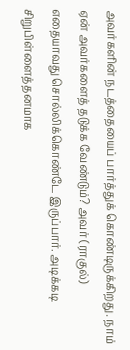அவர்களின் நடத்தையைப் பார்த்துக் கொண்டிருக்கிறது. நாம் ஏன் அவர்களைத் தடுக்க வேண்டும்? அவர் (ராகுல்) எதையாவது சொல்லிக்கொண்டே இருப்பார். அடிக்கடி சிறுபிள்ளைத்தனமாக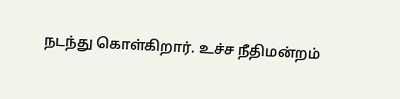நடந்து கொள்கிறார். உச்ச நீதிமன்றம்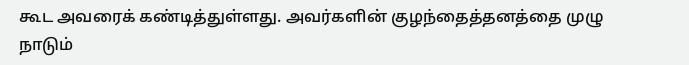கூட அவரைக் கண்டித்துள்ளது. அவர்களின் குழந்தைத்தனத்தை முழு நாடும்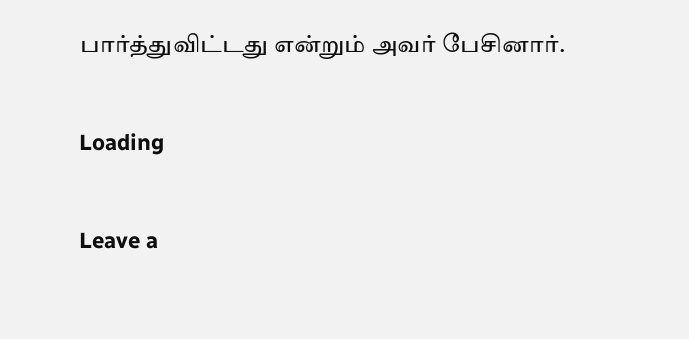பார்த்துவிட்டது என்றும் அவர் பேசினார்.

Loading

Leave a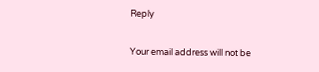Reply

Your email address will not be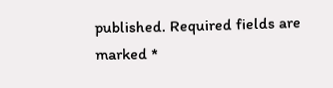published. Required fields are marked *